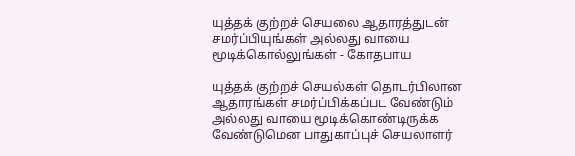யுத்தக் குற்றச் செயலை ஆதாரத்துடன் சமர்ப்பியுங்கள் அல்லது வாயை மூடிக்கொல்லுங்கள் - கோதபாய

யுத்தக் குற்றச் செயல்கள் தொடர்பிலான ஆதாரங்கள் சமர்ப்பிக்கப்பட வேண்டும் அல்லது வாயை மூடிக்கொண்டிருக்க வேண்டுமென பாதுகாப்புச் செயலாளர்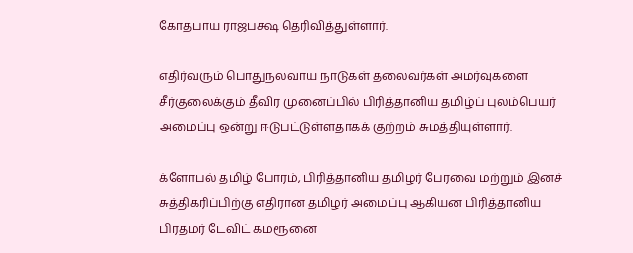கோதபாய ராஜபக்ஷ தெரிவித்துள்ளார்.

எதிர்வரும் பொதுநலவாய நாடுகள் தலைவர்கள் அமர்வுகளை சீர்குலைக்கும் தீவிர முனைப்பில் பிரித்தானிய தமிழ்ப் புலம்பெயர் அமைப்பு ஒன்று ஈடுபட்டுள்ளதாகக் குற்றம் சுமத்தியுள்ளார்.

க்ளோபல் தமிழ் போரம், பிரித்தானிய தமிழர் பேரவை மற்றும் இனச் சுத்திகரிப்பிற்கு எதிரான தமிழர் அமைப்பு ஆகியன பிரித்தானிய பிரதமர் டேவிட் கமரூனை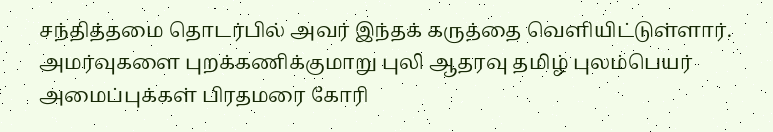சந்தித்தமை தொடர்பில் அவர் இந்தக் கருத்தை வெளியிட்டுள்ளார். அமர்வுகளை புறக்கணிக்குமாறு புலி ஆதரவு தமிழ் புலம்பெயர் அமைப்புக்கள் பிரதமரை கோரி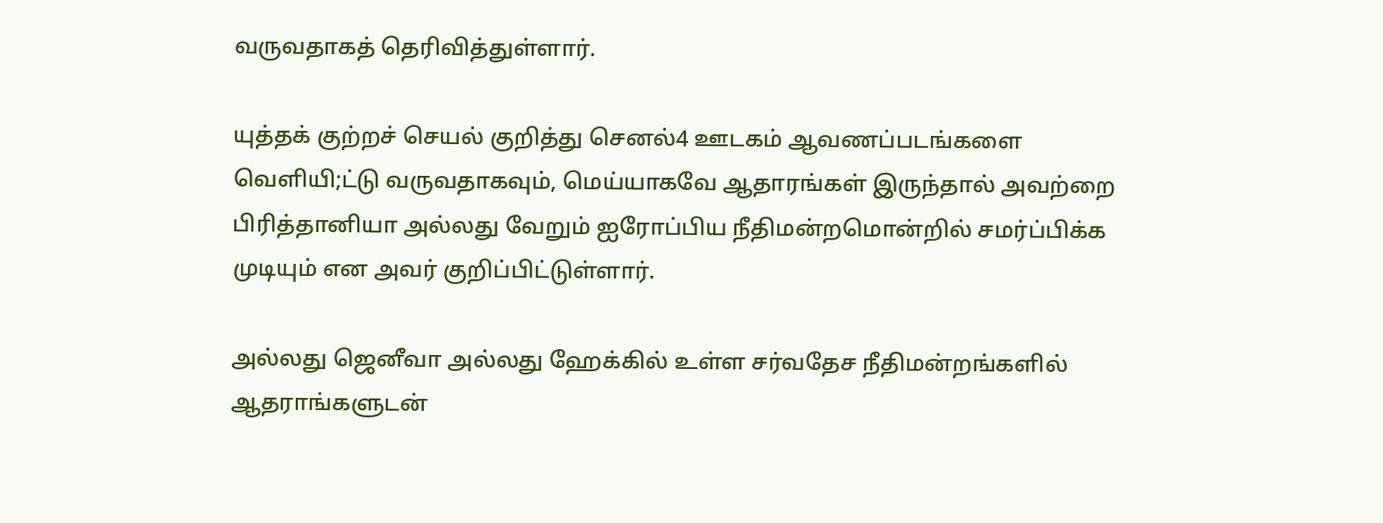வருவதாகத் தெரிவித்துள்ளார்.

யுத்தக் குற்றச் செயல் குறித்து செனல்4 ஊடகம் ஆவணப்படங்களை வெளியி;ட்டு வருவதாகவும், மெய்யாகவே ஆதாரங்கள் இருந்தால் அவற்றை பிரித்தானியா அல்லது வேறும் ஐரோப்பிய நீதிமன்றமொன்றில் சமர்ப்பிக்க முடியும் என அவர் குறிப்பிட்டுள்ளார்.

அல்லது ஜெனீவா அல்லது ஹேக்கில் உள்ள சர்வதேச நீதிமன்றங்களில் ஆதராங்களுடன்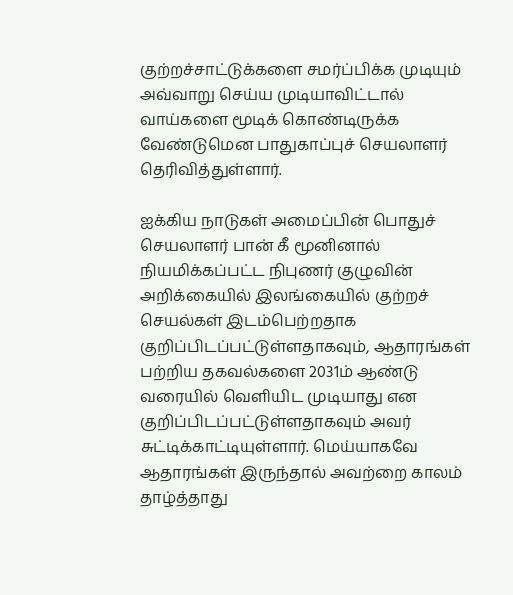குற்றச்சாட்டுக்களை சமர்ப்பிக்க முடியும் அவ்வாறு செய்ய முடியாவிட்டால் வாய்களை மூடிக் கொண்டிருக்க வேண்டுமென பாதுகாப்புச் செயலாளர் தெரிவித்துள்ளார்.

ஐக்கிய நாடுகள் அமைப்பின் பொதுச் செயலாளர் பான் கீ மூனினால் நியமிக்கப்பட்ட நிபுணர் குழுவின் அறிக்கையில் இலங்கையில் குற்றச் செயல்கள் இடம்பெற்றதாக குறிப்பிடப்பட்டுள்ளதாகவும், ஆதாரங்கள் பற்றிய தகவல்களை 2031ம் ஆண்டு வரையில் வெளியிட முடியாது என குறிப்பிடப்பட்டுள்ளதாகவும் அவர் சுட்டிக்காட்டியுள்ளார். மெய்யாகவே ஆதாரங்கள் இருந்தால் அவற்றை காலம் தாழ்த்தாது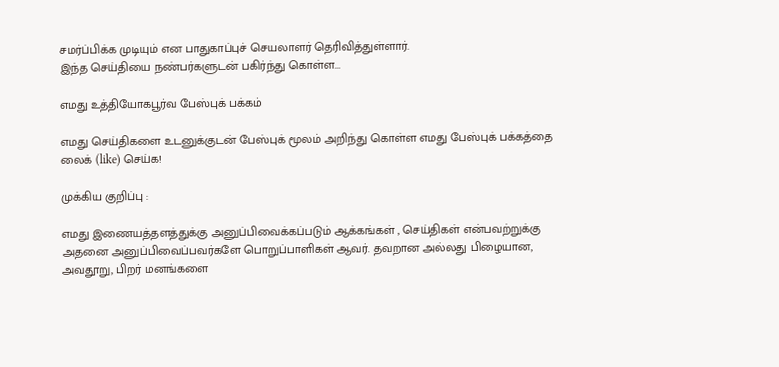சமர்ப்பிக்க முடியும் என பாதுகாப்புச் செயலாளர் தெரிவித்துள்ளார்.
இந்த செய்தியை நண்பர்களுடன் பகிர்ந்து கொள்ள...

எமது உத்தியோகபூர்வ பேஸ்புக் பக்கம்

எமது செய்திகளை உடனுக்குடன் பேஸ்புக் மூலம் அறிந்து கொள்ள எமது பேஸ்புக் பக்கத்தை லைக் (like) செய்க!

முக்கிய குறிப்பு :

எமது இணையத்தளத்துக்கு அனுப்பிவைக்கப்படும் ஆக்கங்கள் , செய்திகள் என்பவற்றுக்கு அதனை அனுப்பிவைப்பவர்களே பொறுப்பாளிகள் ஆவர். தவறான அல்லது பிழையான, அவதூறு, பிறர் மனங்களை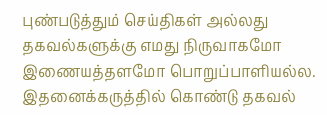புண்படுத்தும் செய்திகள் அல்லது தகவல்களுக்கு எமது நிருவாகமோ இணையத்தளமோ பொறுப்பாளியல்ல. இதனைக்கருத்தில் கொண்டு தகவல்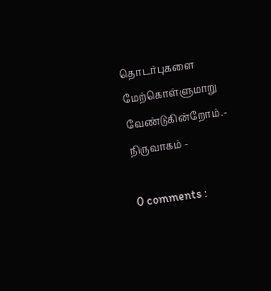தொடர்புகளை மேற்கொள்ளுமாறு வேண்டுகின்றோம்.- நிருவாகம் -

0 comments :